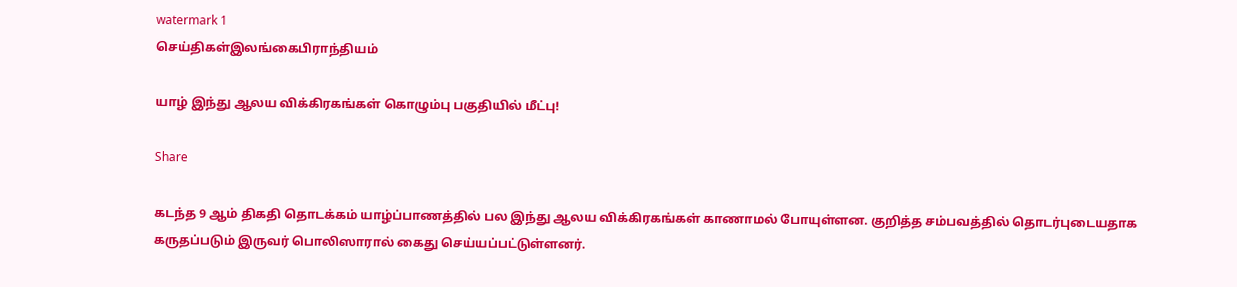watermark 1
செய்திகள்இலங்கைபிராந்தியம்

யாழ் இந்து ஆலய விக்கிரகங்கள் கொழும்பு பகுதியில் மீட்பு!

Share

கடந்த 9 ஆம் திகதி தொடக்கம் யாழ்ப்பாணத்தில் பல இந்து ஆலய விக்கிரகங்கள் காணாமல் போயுள்ளன. குறித்த சம்பவத்தில் தொடர்புடையதாக கருதப்படும் இருவர் பொலிஸாரால் கைது செய்யப்பட்டுள்ளனர்.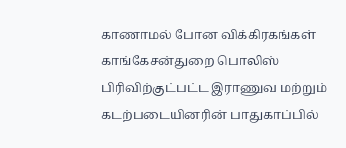காணாமல் போன விக்கிரகங்கள் காங்கேசன்துறை பொலிஸ் பிரிவிற்குட்பட்ட இராணுவ மற்றும் கடற்படையினரின் பாதுகாப்பில்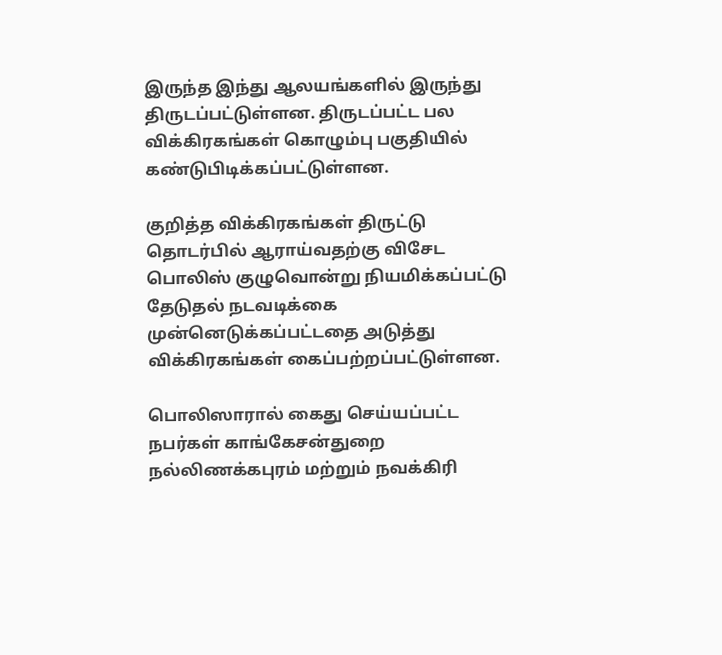இருந்த இந்து ஆலயங்களில் இருந்து திருடப்பட்டுள்ளன. திருடப்பட்ட பல விக்கிரகங்கள் கொழும்பு பகுதியில் கண்டுபிடிக்கப்பட்டுள்ளன.

குறித்த விக்கிரகங்கள் திருட்டு தொடர்பில் ஆராய்வதற்கு விசேட பொலிஸ் குழுவொன்று நியமிக்கப்பட்டு தேடுதல் நடவடிக்கை முன்னெடுக்கப்பட்டதை அடுத்து விக்கிரகங்கள் கைப்பற்றப்பட்டுள்ளன.

பொலிஸாரால் கைது செய்யப்பட்ட நபர்கள் காங்கேசன்துறை நல்லிணக்கபுரம் மற்றும் நவக்கிரி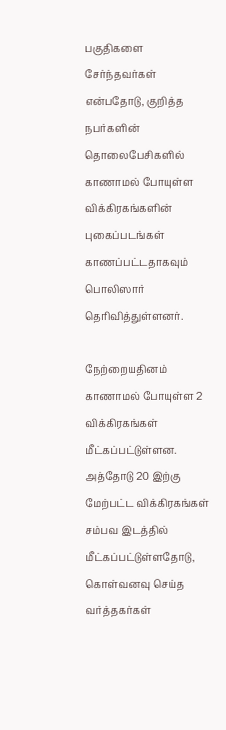பகுதிகளை சேர்ந்தவர்கள் என்பதோடு, குறித்த நபர்களின் தொலைபேசிகளில் காணாமல் போயுள்ள விக்கிரகங்களின் புகைப்படங்கள் காணப்பட்டதாகவும் பொலிஸார் தெரிவித்துள்ளனர்.

நேற்றையதினம் காணாமல் போயுள்ள 2 விக்கிரகங்கள் மீட்கப்பட்டுள்ளன. அத்தோடு 20 இற்கு மேற்பட்ட விக்கிரகங்கள் சம்பவ இடத்தில் மீட்கப்பட்டுள்ளதோடு, கொள்வனவு செய்த வர்த்தகர்கள்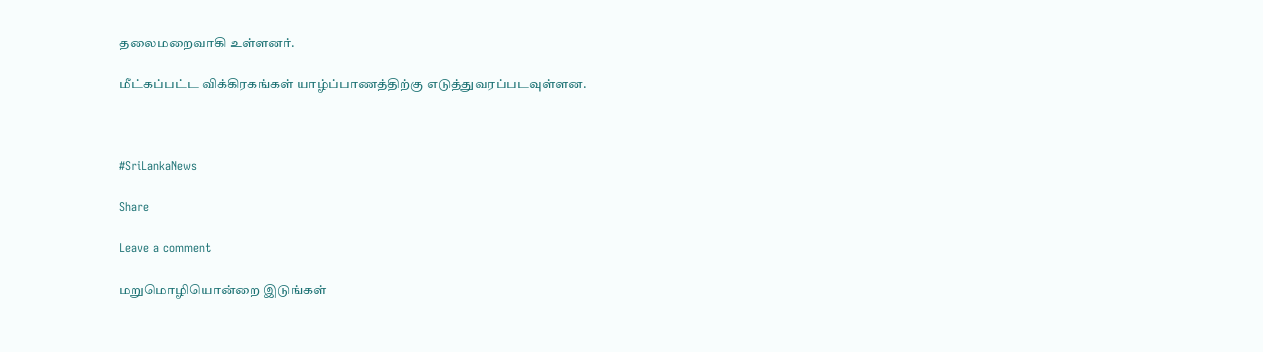தலைமறைவாகி உள்ளனர்.

மீட்கப்பட்ட விக்கிரகங்கள் யாழ்ப்பாணத்திற்கு எடுத்துவரப்படவுள்ளன.



#SriLankaNews

Share

Leave a comment

மறுமொழியொன்றை இடுங்கள்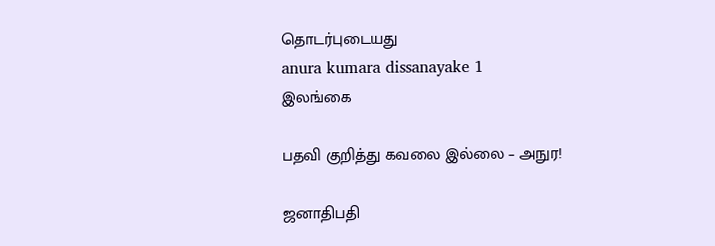தொடர்புடையது
anura kumara dissanayake 1
இலங்கை

பதவி குறித்து கவலை இல்லை – அநுர!

ஜனாதிபதி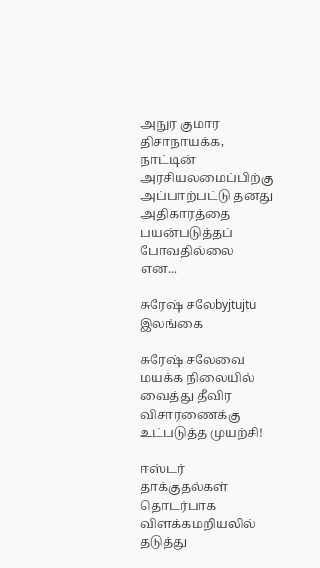அநுர குமார திசாநாயக்க, நாட்டின் அரசியலமைப்பிற்கு அப்பாற்பட்டு தனது அதிகாரத்தை பயன்படுத்தப் போவதில்லை என...

சுரேஷ் சலேbyjtujtu
இலங்கை

சுரேஷ் சலேவை மயக்க நிலையில் வைத்து தீவிர விசாரணைக்கு உட்படுத்த முயற்சி!

ஈஸ்டர் தாக்குதல்கள் தொடர்பாக விளக்கமறியலில் தடுத்து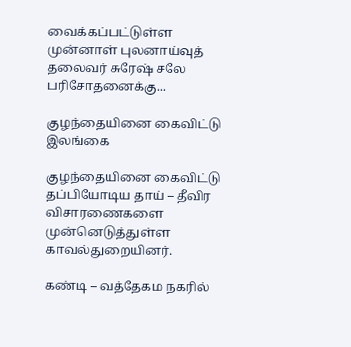வைக்கப்பட்டுள்ள முன்னாள் புலனாய்வுத் தலைவர் சுரேஷ் சலே பரிசோதனைக்கு...

குழந்தையினை கைவிட்டு
இலங்கை

குழந்தையினை கைவிட்டு தப்பியோடிய தாய் – தீவிர விசாரணைகளை முன்னெடுத்துள்ள காவல்துறையினர்.

கண்டி – வத்தேகம நகரில்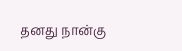தனது நான்கு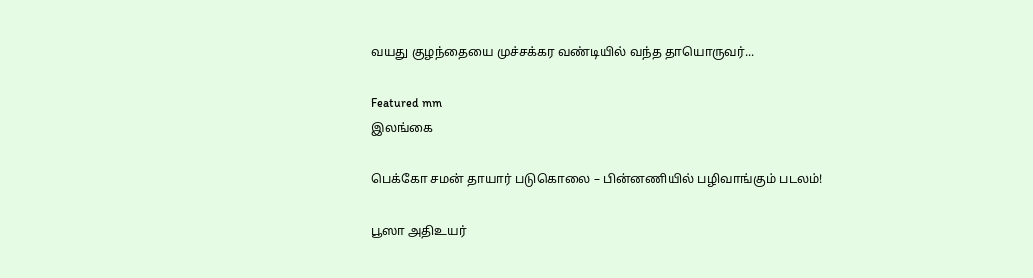வயது குழந்தையை முச்சக்கர வண்டியில் வந்த தாயொருவர்...

Featured mm
இலங்கை

பெக்கோ சமன் தாயார் படுகொலை – பின்னணியில் பழிவாங்கும் படலம்!

பூஸா அதிஉயர்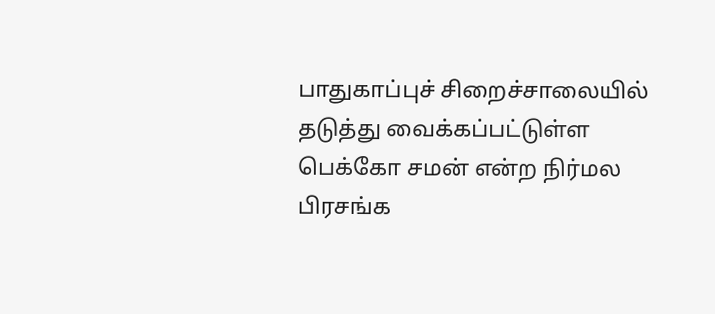பாதுகாப்புச் சிறைச்சாலையில் தடுத்து வைக்கப்பட்டுள்ள பெக்கோ சமன் என்ற நிர்மல பிரசங்க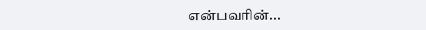என்பவரின்...